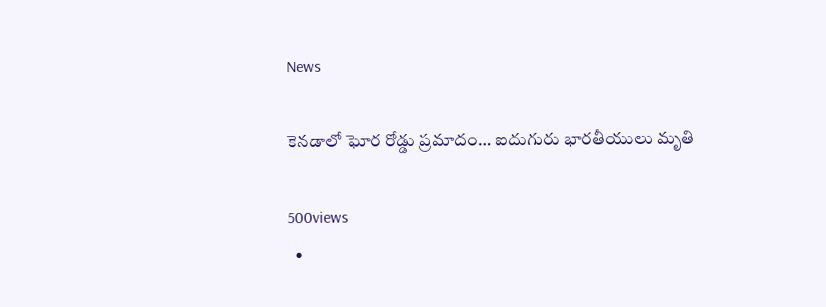News

కెనడాలో ఘోర రోడ్డు ప్రమాదం… ఐదుగురు భారతీయులు మృతి

500views
  •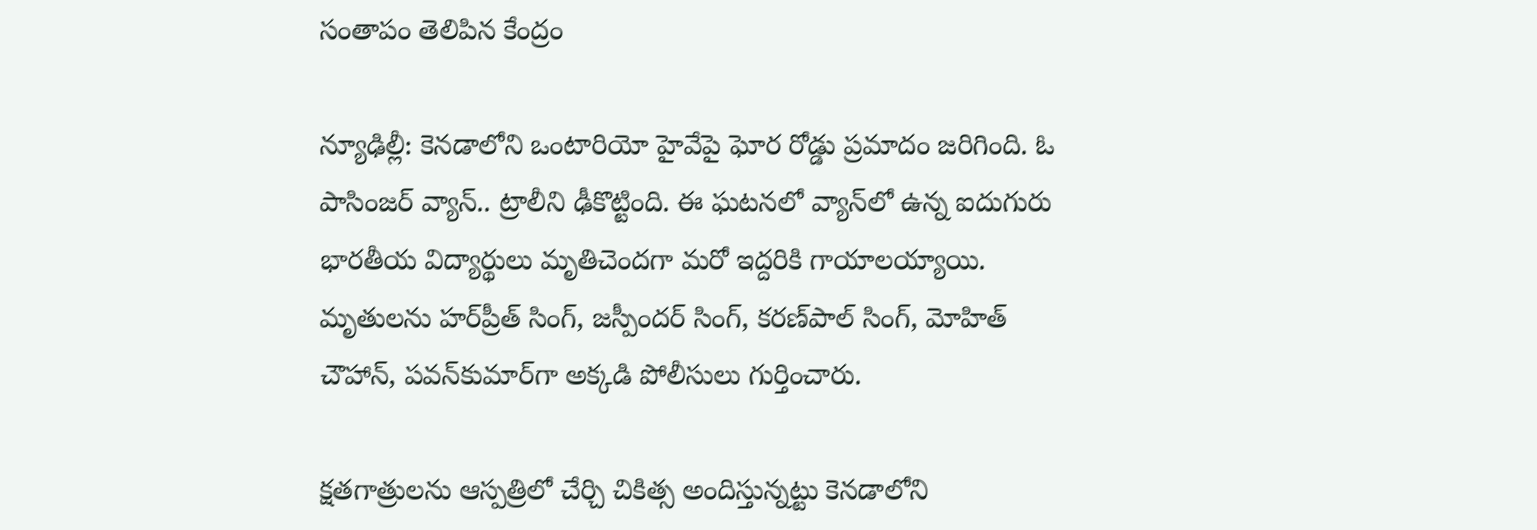సంతాపం తెలిపిన కేంద్రం

న్యూఢిల్లీ: కెనడాలోని ఒంటారియో హైవేపై ఘోర రోడ్డు ప్రమాదం జరిగింది. ఓ పాసింజర్‌ వ్యాన్‌.. ట్రాలీని ఢీకొట్టింది. ఈ ఘటనలో వ్యాన్‌లో ఉన్న ఐదుగురు భారతీయ విద్యార్థులు మృతిచెందగా మరో ఇద్దరికి గాయాలయ్యాయి. మృతులను హర్‌ప్రీత్‌ సింగ్‌, జస్పీందర్‌ సింగ్‌, కరణ్‌పాల్‌ సింగ్, మోహిత్‌ చౌహాన్‌, పవన్‌కుమార్‌గా అక్కడి పోలీసులు గుర్తించారు.

క్షతగాత్రులను ఆస్పత్రిలో చేర్చి చికిత్స అందిస్తున్నట్టు కెనడాలోని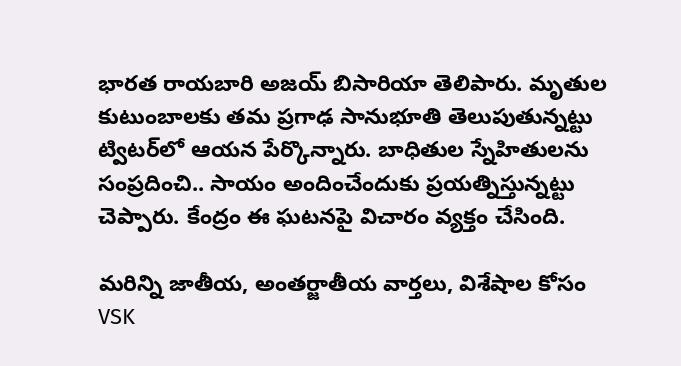భారత రాయబారి అజయ్‌ బిసారియా తెలిపారు. మృతుల కుటుంబాలకు తమ ప్రగాఢ సానుభూతి తెలుపుతున్నట్టు ట్విటర్‌లో ఆయన పేర్కొన్నారు. బాధితుల స్నేహితులను సంప్రదించి.. సాయం అందించేందుకు ప్రయత్నిస్తున్నట్టు చెప్పారు. కేంద్రం ఈ ఘటనపై విచారం వ్యక్తం చేసింది.

మరిన్ని జాతీయ, అంతర్జాతీయ వార్తలు, విశేషాల కోసం VSK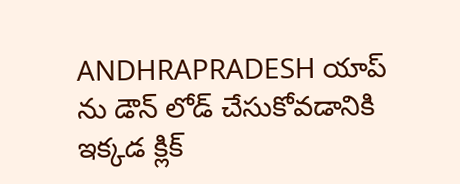ANDHRAPRADESH యాప్ ను డౌన్ లోడ్ చేసుకోవడానికి ఇక్కడ క్లిక్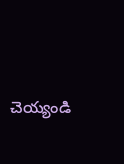చెయ్యండి